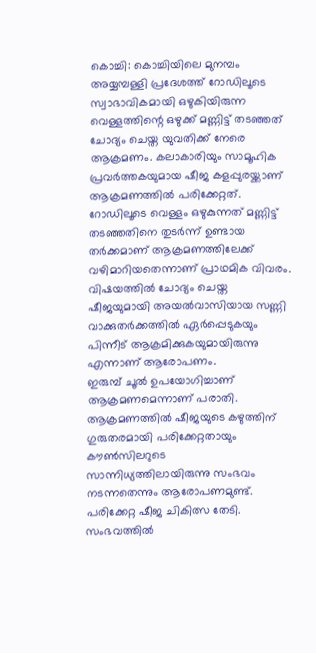കൊച്ചി: കൊച്ചിയിലെ മുനമ്പം അയ്യമ്പള്ളി പ്രദേശത്ത് റോഡിലൂടെ സ്വാഭാവികമായി ഒഴുകിയിരുന്ന വെള്ളത്തിന്റെ ഒഴുക്ക് മണ്ണിട്ട് തടഞ്ഞത് ചോദ്യം ചെയ്ത യുവതിക്ക് നേരെ ആക്രമണം. കലാകാരിയും സാമൂഹിക പ്രവർത്തകയുമായ ഷീജ കളപ്പുരയ്ക്കാണ് ആക്രമണത്തിൽ പരിക്കേറ്റത്.
റോഡിലൂടെ വെള്ളം ഒഴുകുന്നത് മണ്ണിട്ട് തടഞ്ഞതിനെ തുടർന്ന് ഉണ്ടായ തർക്കമാണ് ആക്രമണത്തിലേക്ക് വഴിമാറിയതെന്നാണ് പ്രാഥമിക വിവരം. വിഷയത്തിൽ ചോദ്യം ചെയ്ത ഷീജയുമായി അയൽവാസിയായ സണ്ണി വാക്കുതർക്കത്തിൽ ഏർപ്പെടുകയും പിന്നീട് ആക്രമിക്കുകയുമായിരുന്നു എന്നാണ് ആരോപണം.
ഇരുമ്പ് ചൂൽ ഉപയോഗിച്ചാണ് ആക്രമണമെന്നാണ് പരാതി. ആക്രമണത്തിൽ ഷീജയുടെ കഴുത്തിന് ഗുരുതരമായി പരിക്കേറ്റതായും കൗൺസിലറുടെ സാന്നിധ്യത്തിലായിരുന്നു സംഭവം നടന്നതെന്നും ആരോപണമുണ്ട്.
പരിക്കേറ്റ ഷീജ ചികിത്സ തേടി. സംഭവത്തിൽ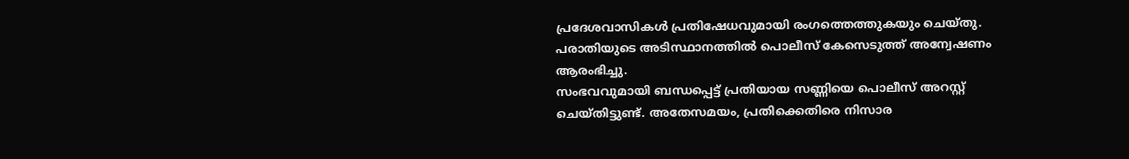പ്രദേശവാസികൾ പ്രതിഷേധവുമായി രംഗത്തെത്തുകയും ചെയ്തു. പരാതിയുടെ അടിസ്ഥാനത്തിൽ പൊലീസ് കേസെടുത്ത് അന്വേഷണം ആരംഭിച്ചു.
സംഭവവുമായി ബന്ധപ്പെട്ട് പ്രതിയായ സണ്ണിയെ പൊലീസ് അറസ്റ്റ് ചെയ്തിട്ടുണ്ട്. അതേസമയം, പ്രതിക്കെതിരെ നിസാര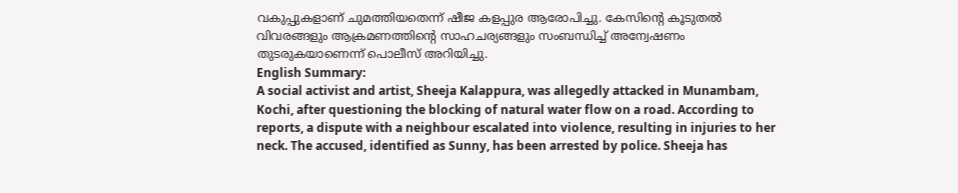വകുപ്പുകളാണ് ചുമത്തിയതെന്ന് ഷീജ കളപ്പുര ആരോപിച്ചു. കേസിന്റെ കൂടുതൽ വിവരങ്ങളും ആക്രമണത്തിന്റെ സാഹചര്യങ്ങളും സംബന്ധിച്ച് അന്വേഷണം തുടരുകയാണെന്ന് പൊലീസ് അറിയിച്ചു.
English Summary:
A social activist and artist, Sheeja Kalappura, was allegedly attacked in Munambam, Kochi, after questioning the blocking of natural water flow on a road. According to reports, a dispute with a neighbour escalated into violence, resulting in injuries to her neck. The accused, identified as Sunny, has been arrested by police. Sheeja has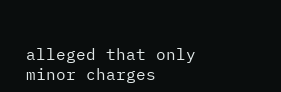alleged that only minor charges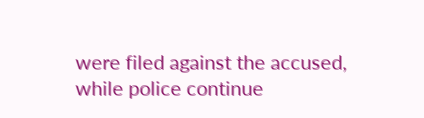were filed against the accused, while police continue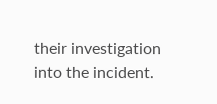their investigation into the incident.